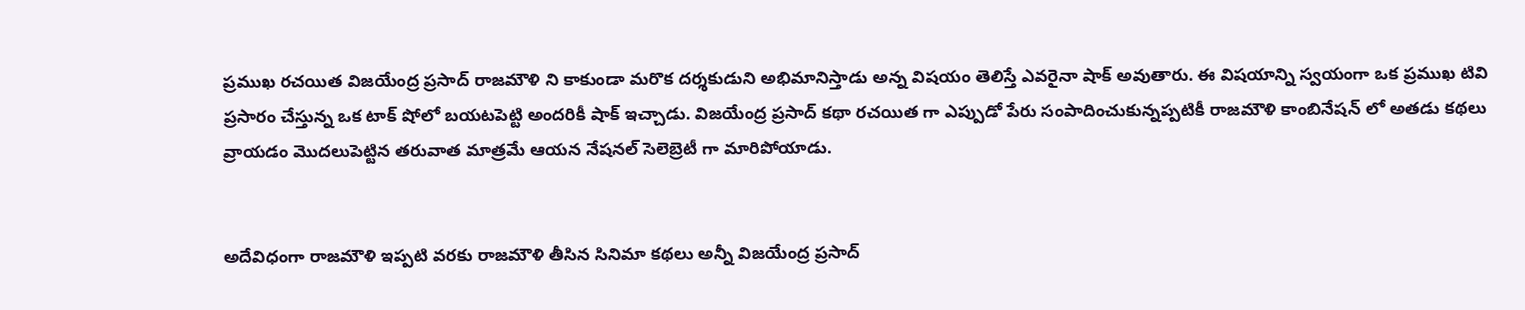ప్రముఖ రచయిత విజయేంద్ర ప్రసాద్ రాజమౌళి ని కాకుండా మరొక దర్శకుడుని అభిమానిస్తాడు అన్న విషయం తెలిస్తే ఎవరైనా షాక్ అవుతారు. ఈ విషయాన్ని స్వయంగా ఒక ప్రముఖ టివి ప్రసారం చేస్తున్న ఒక టాక్ షోలో బయటపెట్టి అందరికీ షాక్ ఇచ్చాడు. విజయేంద్ర ప్రసాద్ కథా రచయిత గా ఎప్పుడో పేరు సంపాదించుకున్నప్పటికీ రాజమౌళి కాంబినేషన్ లో అతడు కథలు వ్రాయడం మొదలుపెట్టిన తరువాత మాత్రమే ఆయన నేషనల్ సెలెబ్రెటీ గా మారిపోయాడు.


అదేవిధంగా రాజమౌళి ఇప్పటి వరకు రాజమౌళి తీసిన సినిమా కథలు అన్నీ విజయేంద్ర ప్రసాద్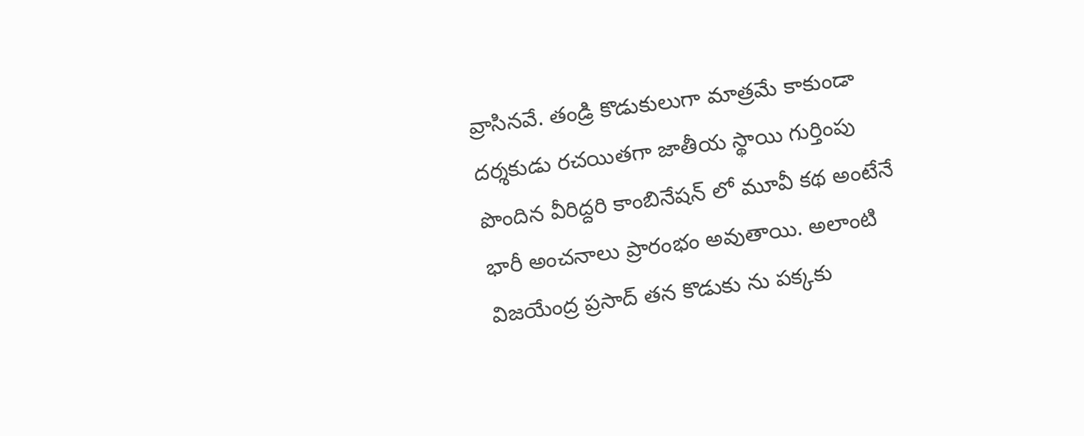వ్రాసినవే. తండ్రి కొడుకులుగా మాత్రమే కాకుండా దర్శకుడు రచయితగా జాతీయ స్థాయి గుర్తింపు పొందిన వీరిద్దరి కాంబినేషన్ లో మూవీ కథ అంటేనే భారీ అంచనాలు ప్రారంభం అవుతాయి. అలాంటి విజయేంద్ర ప్రసాద్ తన కొడుకు ను పక్కకు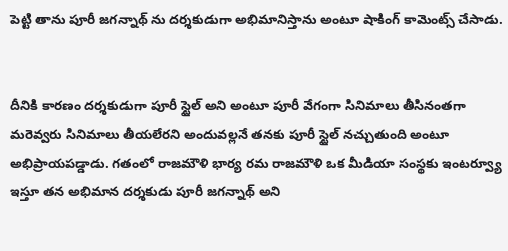పెట్టి తాను పూరీ జగన్నాథ్ ను దర్శకుడుగా అభిమానిస్తాను అంటూ షాకింగ్ కామెంట్స్ చేసాడు.


దీనికి కారణం దర్శకుడుగా పూరీ స్టైల్ అని అంటూ పూరీ వేగంగా సినిమాలు తీసినంతగా మరెవ్వరు సినిమాలు తీయలేరని అందువల్లనే తనకు పూరీ స్టైల్ నచ్చుతుంది అంటూ అభిప్రాయపడ్డాడు. గతంలో రాజమౌళి భార్య రమ రాజమౌళి ఒక మీడియా సంస్థకు ఇంటర్వ్యూ ఇస్తూ తన అభిమాన దర్శకుడు పూరీ జగన్నాథ్ అని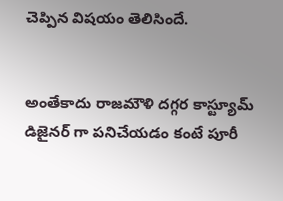చెప్పిన విషయం తెలిసిందే.


అంతేకాదు రాజమౌళి దగ్గర కాస్ట్యూమ్ డిజైనర్ గా పనిచేయడం కంటే పూరీ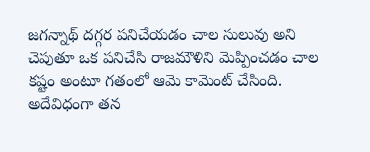జగన్నాథ్ దగ్గర పనిచేయడం చాల సులువు అని చెపుతూ ఒక పనిచేసి రాజమౌళిని మెప్పించడం చాల కష్టం అంటూ గతంలో ఆమె కామెంట్ చేసింది. అదేవిధంగా తన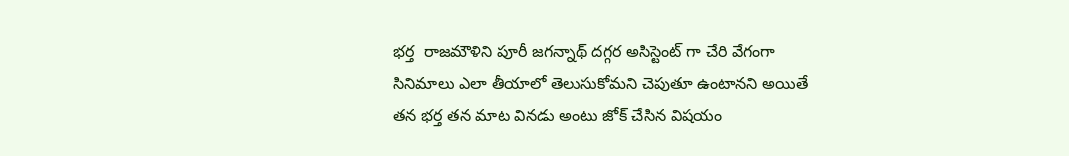భర్త  రాజమౌళిని పూరీ జగన్నాథ్ దగ్గర అసిస్టెంట్ గా చేరి వేగంగా సినిమాలు ఎలా తీయాలో తెలుసుకోమని చెపుతూ ఉంటానని అయితే తన భర్త తన మాట వినడు అంటు జోక్ చేసిన విషయం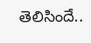తెలిసిందే..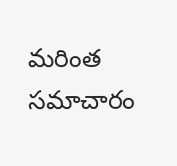మరింత సమాచారం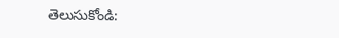తెలుసుకోండి: